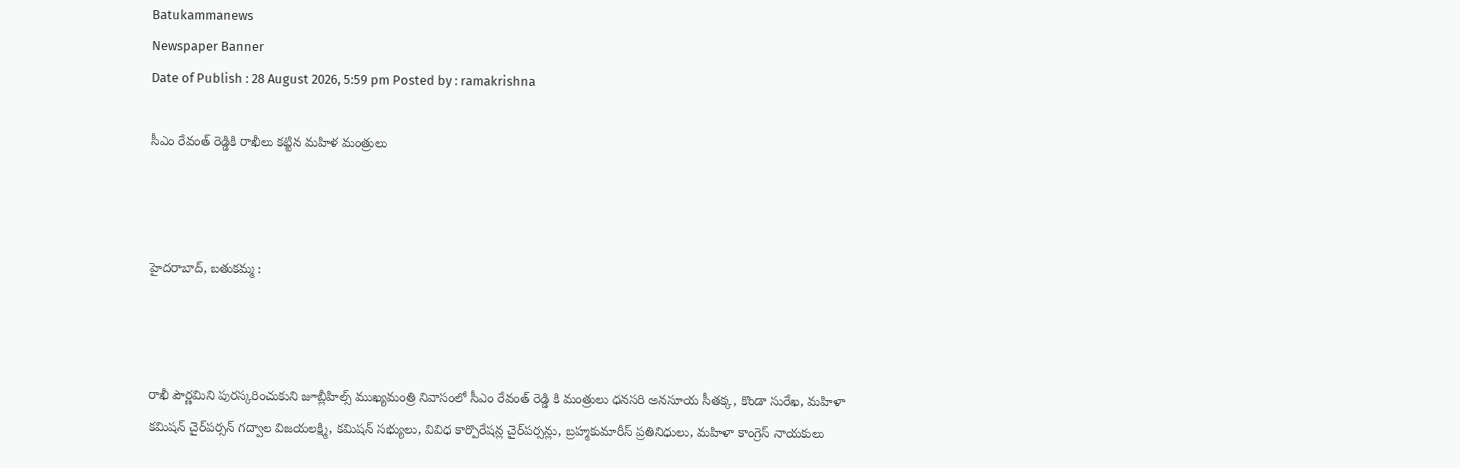Batukammanews
Newspaper Banner
Date of Publish : 28 August 2026, 5:59 pm Posted by : ramakrishna

సీఎం రేవంత్ రెడ్డికి రాఖీలు కట్టిన మహిళ మంత్రులు



హైదరాబాద్, బతుకమ్మ :



రాఖీ పౌర్ణమిని పురస్కరించుకుని జూబ్లీహిల్స్‌ ముఖ్యమంత్రి నివాసంలో సీఎం రేవంత్ రెడ్డి కి మంత్రులు ధనసరి అనసూయ సీతక్క, కొండా సురేఖ, మహిళా కమిషన్ చైర్‌పర్సన్ గద్వాల విజయలక్ష్మి, కమిషన్ సభ్యులు, వివిధ కార్పొరేషన్ల చైర్‌పర్సన్లు, బ్రహ్మకుమారీస్ ప్రతినిధులు, మహిళా కాంగ్రెస్ నాయకులు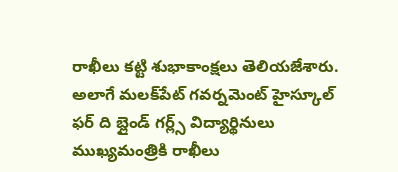రాఖీలు కట్టి శుభాకాంక్షలు తెలియజేశారు. అలాగే మలక్‌పేట్‌ గవర్నమెంట్ హైస్కూల్ ఫర్ ది బ్లైండ్ గర్ల్స్ విద్యార్థినులు ముఖ్యమంత్రికి రాఖీలు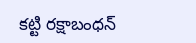కట్టి రక్షాబంధన్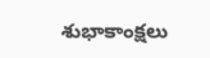శుభాకాంక్షలు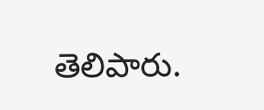తెలిపారు.